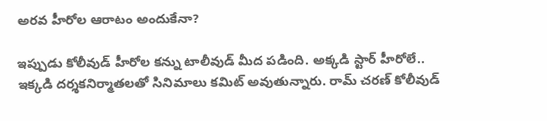అరవ హీరోల ఆరాటం అందుకేనా?

ఇప్పుడు కోలీవుడ్ హీరోల కన్ను టాలీవుడ్ మీద పడింది. అక్కడి స్టార్ హీరోలే.. ఇక్కడి దర్శకనిర్మాతలతో సినిమాలు కమిట్ అవుతున్నారు. రామ్ చరణ్ కోలీవుడ్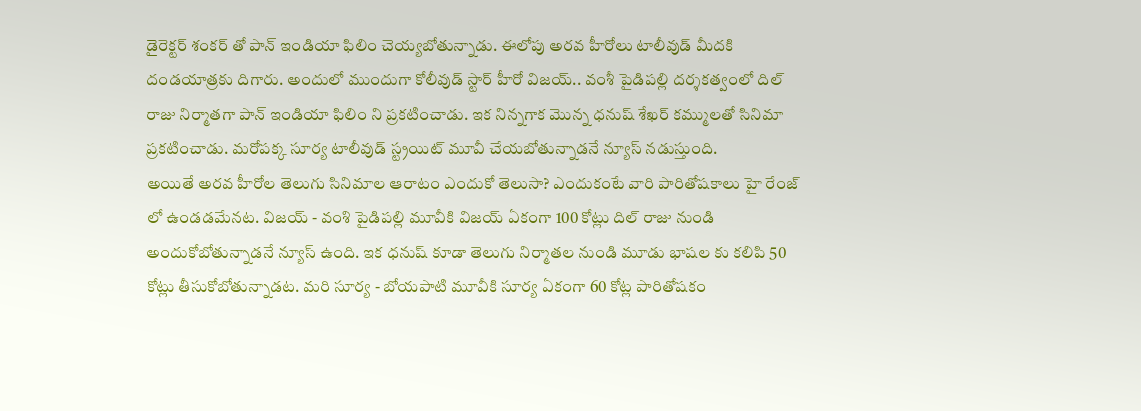డైరెక్టర్ శంకర్ తో పాన్ ఇండియా ఫిలిం చెయ్యబోతున్నాడు. ఈలోపు అరవ హీరోలు టాలీవుడ్ మీదకి దండయాత్రకు దిగారు. అందులో ముందుగా కోలీవుడ్ స్టార్ హీరో విజయ్.. వంశీ పైడిపల్లి దర్శకత్వంలో దిల్ రాజు నిర్మాతగా పాన్ ఇండియా ఫిలిం ని ప్రకటించాడు. ఇక నిన్నగాక మొన్న ధనుష్ శేఖర్ కమ్ములతో సినిమా ప్రకటించాడు. మరోపక్క సూర్య టాలీవుడ్ స్ట్రయిట్ మూవీ చేయబోతున్నాడనే న్యూస్ నడుస్తుంది.
అయితే అరవ హీరోల తెలుగు సినిమాల ఆరాటం ఎందుకో తెలుసా? ఎందుకంటే వారి పారితోషకాలు హై రేంజ్ లో ఉండడమేనట. విజయ్ - వంశి పైడిపల్లి మూవీకి విజయ్ ఏకంగా 100 కోట్లు దిల్ రాజు నుండి అందుకోబోతున్నాడనే న్యూస్ ఉంది. ఇక ధనుష్ కూడా తెలుగు నిర్మాతల నుండి మూడు భాషల కు కలిపి 50 కోట్లు తీసుకోబోతున్నాడట. మరి సూర్య - బోయపాటి మూవీకి సూర్య ఏకంగా 60 కోట్ల పారితోషకం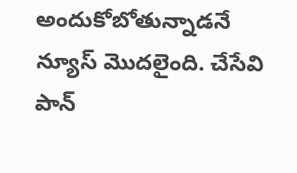అందుకోబోతున్నాడనే న్యూస్ మొదలైంది. చేసేవి పాన్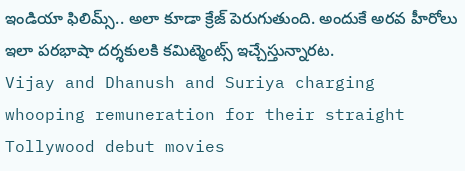ఇండియా ఫిలిమ్స్.. అలా కూడా క్రేజ్ పెరుగుతుంది. అందుకే అరవ హీరోలు ఇలా పరభాషా దర్శకులకి కమిట్మెంట్స్ ఇచ్చేస్తున్నారట.
Vijay and Dhanush and Suriya charging whooping remuneration for their straight Tollywood debut movies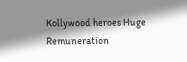Kollywood heroes Huge Remuneration